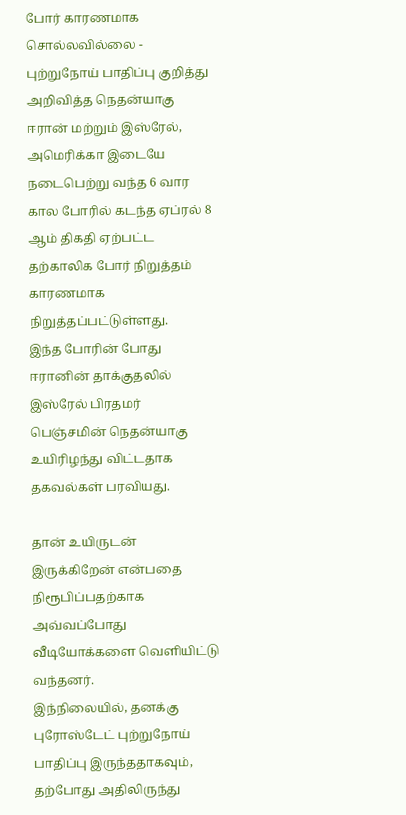போர் காரணமாக சொல்லவில்லை - புற்றுநோய் பாதிப்பு குறித்து அறிவித்த நெதன்யாகு
ஈரான் மற்றும் இஸ்ரேல், அமெரிக்கா இடையே நடைபெற்று வந்த 6 வார கால போரில் கடந்த ஏப்ரல் 8 ஆம் திகதி ஏற்பட்ட தற்காலிக போர் நிறுத்தம் காரணமாக நிறுத்தப்பட்டுள்ளது.
இந்த போரின் போது ஈரானின் தாக்குதலில் இஸ்ரேல் பிரதமர் பெஞ்சமின் நெதன்யாகு உயிரிழந்து விட்டதாக தகவல்கள் பரவியது.

தான் உயிருடன் இருக்கிறேன் என்பதை நிரூபிப்பதற்காக அவ்வப்போது வீடியோக்களை வெளியிட்டு வந்தனர்.
இந்நிலையில், தனக்கு புரோஸ்டேட் புற்றுநோய் பாதிப்பு இருந்ததாகவும், தற்போது அதிலிருந்து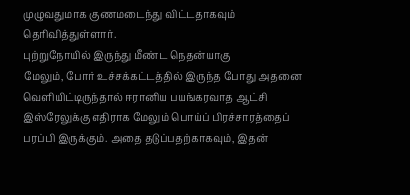முழுவதுமாக குணமடைந்து விட்டதாகவும் தெரிவித்துள்ளார்.
புற்றுநோயில் இருந்து மீண்ட நெதன்யாகு
மேலும், போர் உச்சக்கட்டத்தில் இருந்த போது அதனை வெளியிட்டிருந்தால் ஈரானிய பயங்கரவாத ஆட்சி இஸ்ரேலுக்கு எதிராக மேலும் பொய்ப் பிரச்சாரத்தைப் பரப்பி இருக்கும். அதை தடுப்பதற்காகவும், இதன்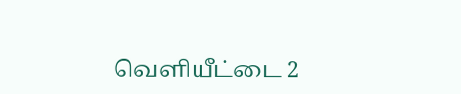வெளியீட்டை 2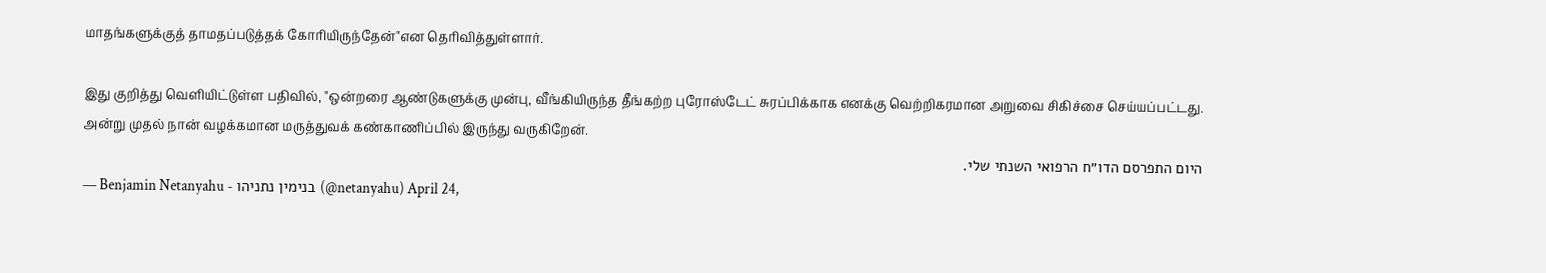மாதங்களுக்குத் தாமதப்படுத்தக் கோரியிருந்தேன்"என தெரிவித்துள்ளார்.

இது குறித்து வெளியிட்டுள்ள பதிவில், "ஒன்றரை ஆண்டுகளுக்கு முன்பு, வீங்கியிருந்த தீங்கற்ற புரோஸ்டேட் சுரப்பிக்காக எனக்கு வெற்றிகரமான அறுவை சிகிச்சை செய்யப்பட்டது. அன்று முதல் நான் வழக்கமான மருத்துவக் கண்காணிப்பில் இருந்து வருகிறேன்.
היום התפרסם הדו״ח הרפואי השנתי שלי.
— Benjamin Netanyahu - בנימין נתניהו (@netanyahu) April 24,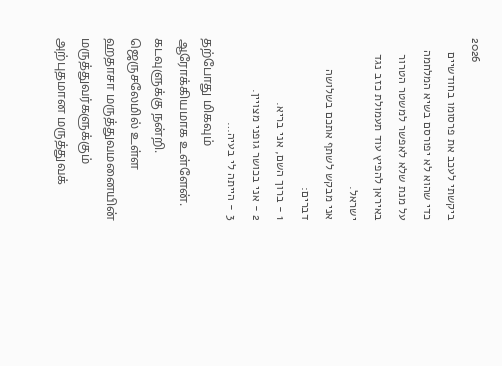2026
ביקשתי לעכב את פרסומו בחודשיים כדי שהוא לא יפורסם בשיא המלחמה על מנת שלא לאפשר למשטר הטרור באיראן להפיץ עוד תעמולת כזב נגד ישראל.
אני מבקש לשתף אתכם בשלושה דברים:
1 - ברוך השם, אני בריא.
2 - אני בכושר גופני מצויין.
3 - הייתה לי בעיה…
தற்போது மிகவும் ஆரோக்கியமாக உள்ளேன். கடவுளுக்கு நன்றி. ஜெருசலேமில் உள்ள ஹதாசா மருத்துவமனையின் மருத்துவர்களுக்கும் அற்புதமான மருத்துவக்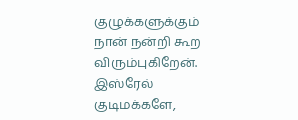குழுக்களுக்கும் நான் நன்றி கூற விரும்புகிறேன்.
இஸ்ரேல் குடிமக்களே,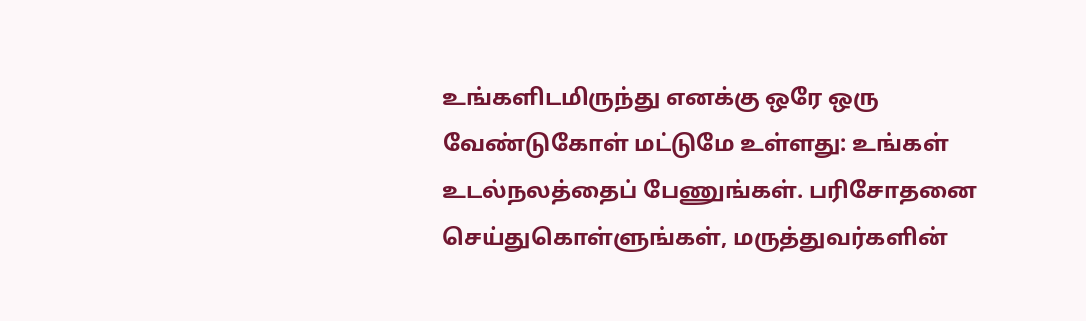உங்களிடமிருந்து எனக்கு ஒரே ஒரு வேண்டுகோள் மட்டுமே உள்ளது: உங்கள் உடல்நலத்தைப் பேணுங்கள். பரிசோதனை செய்துகொள்ளுங்கள், மருத்துவர்களின்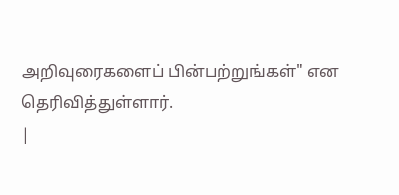அறிவுரைகளைப் பின்பற்றுங்கள்" என தெரிவித்துள்ளார்.
|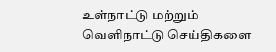உள்நாட்டு மற்றும் வெளிநாட்டு செய்திகளை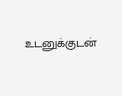உடனுக்குடன்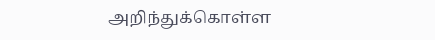அறிந்துக்கொள்ள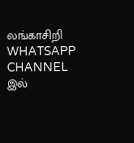லங்காசிறி WHATSAPP CHANNEL இல்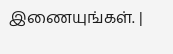இணையுங்கள். |